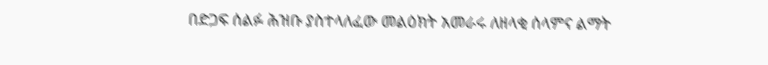በድጋፍ ሰልፉ ሕዝቡ ያስተላለፈው መልዕክት አመራሩ ለዘላቂ ሰላምና ልማት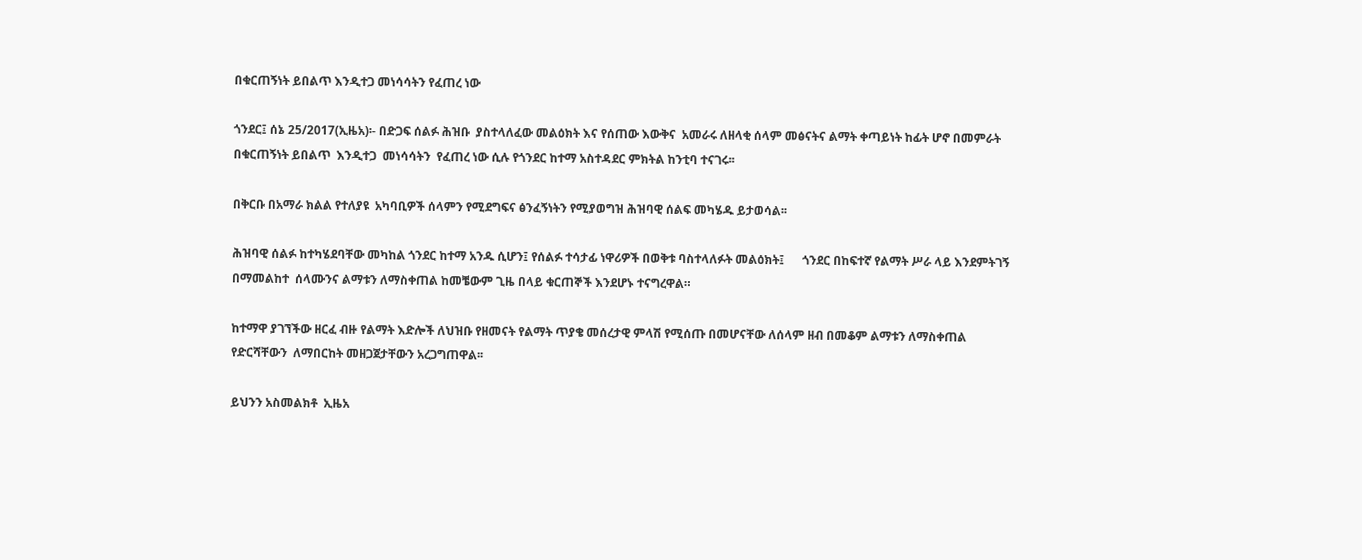በቁርጠኝነት ይበልጥ እንዲተጋ መነሳሳትን የፈጠረ ነው

ጎንደር፤ ሰኔ 25/2017(ኢዜአ)፡- በድጋፍ ሰልፉ ሕዝቡ  ያስተላለፈው መልዕክት እና የሰጠው እውቅና  አመራሩ ለዘላቂ ሰላም መፅናትና ልማት ቀጣይነት ከፊት ሆኖ በመምራት በቁርጠኝነት ይበልጥ  እንዲተጋ  መነሳሳትን  የፈጠረ ነው ሲሉ የጎንደር ከተማ አስተዳደር ምክትል ከንቲባ ተናገሩ፡፡

በቅርቡ በአማራ ክልል የተለያዩ  አካባቢዎች ሰላምን የሚደግፍና ፅንፈኝነትን የሚያወግዝ ሕዝባዊ ሰልፍ መካሄዱ ይታወሳል፡፡

ሕዝባዊ ሰልፉ ከተካሄደባቸው መካከል ጎንደር ከተማ አንዱ ሲሆን፤ የሰልፉ ተሳታፊ ነዋሪዎች በወቅቱ ባስተላለፉት መልዕክት፤      ጎንደር በከፍተኛ የልማት ሥራ ላይ እንደምትገኝ በማመልከተ  ሰላሙንና ልማቱን ለማስቀጠል ከመቼውም ጊዜ በላይ ቁርጠኞች እንደሆኑ ተናግረዋል።

ከተማዋ ያገኘችው ዘርፈ ብዙ የልማት እድሎች ለህዝቡ የዘመናት የልማት ጥያቄ መሰረታዊ ምላሽ የሚሰጡ በመሆናቸው ለሰላም ዘብ በመቆም ልማቱን ለማስቀጠል የድርሻቸውን  ለማበርከት መዘጋጀታቸውን አረጋግጠዋል፡፡

ይህንን አስመልክቶ  ኢዜአ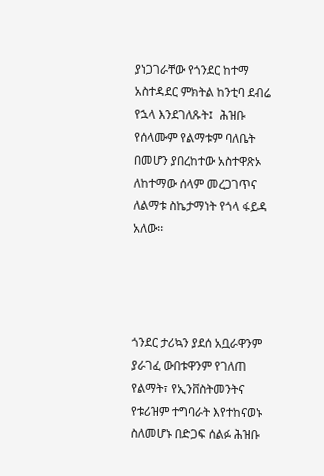ያነጋገራቸው የጎንደር ከተማ አስተዳደር ምክትል ከንቲባ ደብሬ የኋላ እንደገለጹት፤  ሕዝቡ የሰላሙም የልማቱም ባለቤት በመሆን ያበረከተው አስተዋጽኦ ለከተማው ሰላም መረጋገጥና ለልማቱ ስኬታማነት የጎላ ፋይዳ አለው፡፡




ጎንደር ታሪኳን ያደሰ አቧራዋንም ያራገፈ ውበቱዋንም የገለጠ የልማት፣ የኢንቨስትመንትና የቱሪዝም ተግባራት እየተከናወኑ ስለመሆኑ በድጋፍ ሰልፉ ሕዝቡ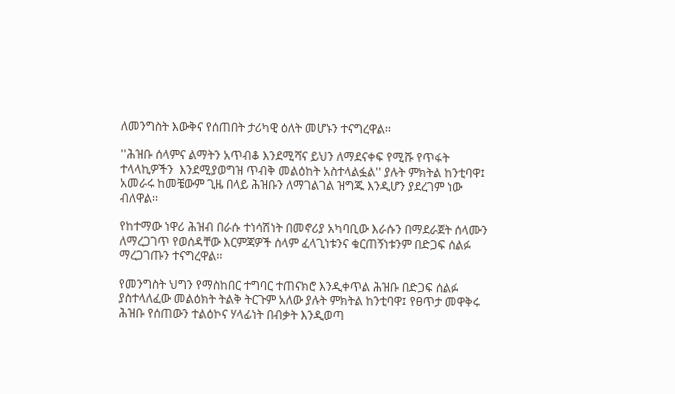ለመንግስት እውቅና የሰጠበት ታሪካዊ ዕለት መሆኑን ተናግረዋል፡፡

''ሕዝቡ ሰላምና ልማትን አጥብቆ እንደሚሻና ይህን ለማደናቀፍ የሚሹ የጥፋት ተላላኪዎችን  እንደሚያወግዝ ጥብቅ መልዕከት አስተላልፏል'' ያሉት ምክትል ከንቲባዋ፤  አመራሩ ከመቼውም ጊዜ በላይ ሕዝቡን ለማገልገል ዝግጁ እንዲሆን ያደረገም ነው ብለዋል፡፡

የከተማው ነዋሪ ሕዝብ በራሱ ተነሳሽነት በመኖሪያ አካባቢው እራሱን በማደራጀት ሰላሙን ለማረጋገጥ የወሰዳቸው እርምጃዎች ሰላም ፈላጊነቱንና ቁርጠኝነቱንም በድጋፍ ሰልፉ ማረጋገጡን ተናግረዋል፡፡

የመንግስት ህግን የማስከበር ተግባር ተጠናክሮ እንዲቀጥል ሕዝቡ በድጋፍ ሰልፉ ያስተላለፈው መልዕክት ትልቅ ትርጉም አለው ያሉት ምክትል ከንቲባዋ፤ የፀጥታ መዋቅሩ ሕዝቡ የሰጠውን ተልዕኮና ሃላፊነት በብቃት እንዲወጣ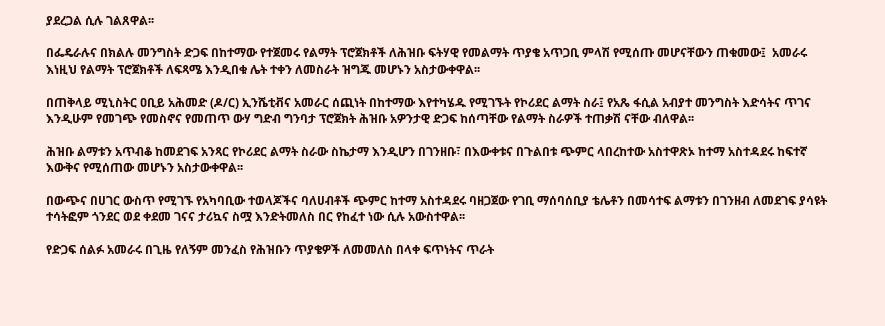ያደረጋል ሲሉ ገልጸዋል፡፡

በፌዴራሉና በክልሉ መንግስት ድጋፍ በከተማው የተጀመሩ የልማት ፕሮጀክቶች ለሕዝቡ ፍትሃዊ የመልማት ጥያቄ አጥጋቢ ምላሽ የሚሰጡ መሆናቸውን ጠቁመው፤  አመራሩ እነዚህ የልማት ፕሮጀክቶች ለፍጻሜ እንዲበቁ ሌት ተቀን ለመስራት ዝግጁ መሆኑን አስታውቀዋል፡፡

በጠቅላይ ሚኒስትር ዐቢይ አሕመድ (ዶ/ር) ኢንሼቲቭና አመራር ሰጪነት በከተማው እየተካሄዱ የሚገኙት የኮሪደር ልማት ስራ፤ የአጼ ፋሲል አብያተ መንግስት እድሳትና ጥገና እንዲሁም የመገጭ የመስኖና የመጠጥ ውሃ ግድብ ግንባታ ፕሮጀክት ሕዝቡ አዎንታዊ ድጋፍ ከሰጣቸው የልማት ስራዎች ተጠቃሽ ናቸው ብለዋል፡፡

ሕዝቡ ልማቱን አጥብቆ ከመደገፍ አንጻር የኮሪደር ልማት ስራው ስኬታማ እንዲሆን በገንዘቡ፣ በእውቀቱና በጉልበቱ ጭምር ላበረከተው አስተዋጽኦ ከተማ አስተዳደሩ ከፍተኛ እውቅና የሚሰጠው መሆኑን አስታውቀዋል፡፡

በውጭና በሀገር ውስጥ የሚገኙ የአካባቢው ተወላጆችና ባለሀብቶች ጭምር ከተማ አስተዳደሩ ባዘጋጀው የገቢ ማሰባሰቢያ ቴሌቶን በመሳተፍ ልማቱን በገንዘብ ለመደገፍ ያሳዩት ተሳትፎም ጎንደር ወደ ቀደመ ገናና ታሪኳና ስሟ እንድትመለስ በር የከፈተ ነው ሲሉ አውስተዋል፡፡

የድጋፍ ሰልፉ አመራሩ በጊዜ የለኝም መንፈስ የሕዝቡን ጥያቄዎች ለመመለስ በላቀ ፍጥነትና ጥራት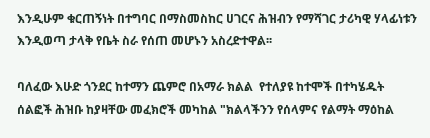እንዲሁም ቁርጠኝነት በተግባር በማስመስከር ሀገርና ሕዝብን የማሻገር ታሪካዊ ሃላፊነቱን እንዲወጣ ታላቅ የቤት ስራ የሰጠ መሆኑን አስረድተዋል፡፡

ባለፈው እሁድ ጎንደር ከተማን ጨምሮ በአማራ ክልል  የተለያዩ ከተሞች በተካሄዱት ሰልፎች ሕዝቡ ከያዛቸው መፈክሮች መካከል "ክልላችንን የሰላምና የልማት ማዕከል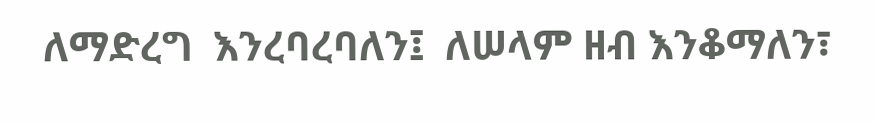ለማድረግ  እንረባረባለን፤  ለሠላም ዘብ እንቆማለን፣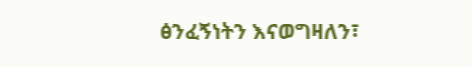ፅንፈኝነትን እናወግዛለን፣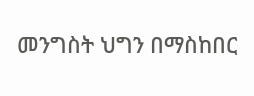መንግስት ህግን በማስከበር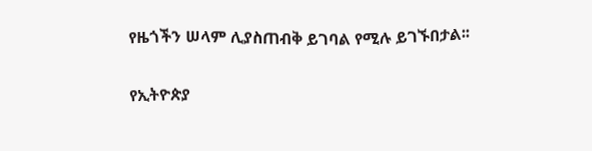የዜጎችን ሠላም ሊያስጠብቅ ይገባል የሚሉ ይገኙበታል፡፡

የኢትዮጵያ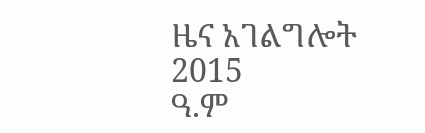ዜና አገልግሎት
2015
ዓ.ም